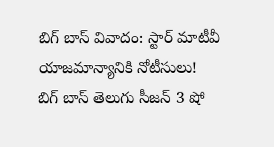బిగ్ బాస్ వివాదం: స్టార్ మాటీవీ యాజమాన్యానికి నోటీసులు!
బిగ్ బాస్ తెలుగు సీజన్ 3 షో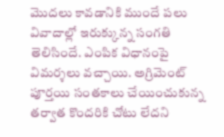మొదలు కావడానికి ముందే పలు వివాదాల్లో ఇరుక్కున్న సంగతి తెలిసిందే. ఎంపిక విధానంపై విమర్శలు వచ్చాయి. అగ్రిమెంట్ పూర్తయి సంతకాలు చేయించుకున్న తర్వాత కొందరికి చోటు లేదని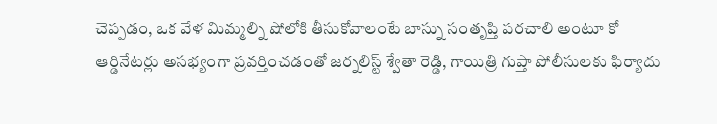చెప్పడం, ఒక వేళ మిమ్మల్ని షోలోకి తీసుకోవాలంటే బాస్ను సంతృప్తి పరచాలి అంటూ కో ఆర్డినేటర్లు అసభ్యంగా ప్రవర్తించడంతో జర్నలిస్ట్ శ్వేతా రెడ్డి, గాయిత్రి గుప్తా పోలీసులకు ఫిర్యాదు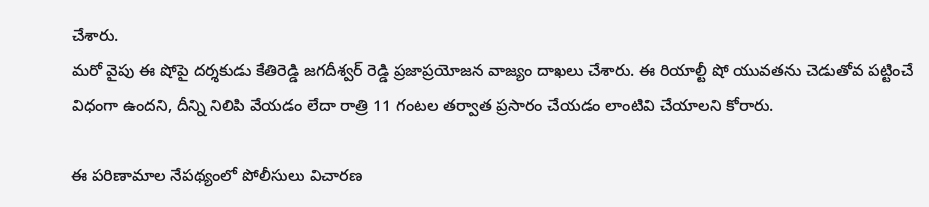చేశారు.
మరో వైపు ఈ షోపై దర్శకుడు కేతిరెడ్డి జగదీశ్వర్ రెడ్డి ప్రజాప్రయోజన వాజ్యం దాఖలు చేశారు. ఈ రియాల్టీ షో యువతను చెడుతోవ పట్టించే విధంగా ఉందని, దీన్ని నిలిపి వేయడం లేదా రాత్రి 11 గంటల తర్వాత ప్రసారం చేయడం లాంటివి చేయాలని కోరారు.

ఈ పరిణామాల నేపథ్యంలో పోలీసులు విచారణ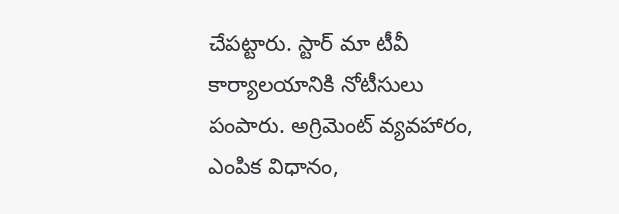చేపట్టారు. స్టార్ మా టీవీ కార్యాలయానికి నోటీసులు పంపారు. అగ్రిమెంట్ వ్యవహారం, ఎంపిక విధానం,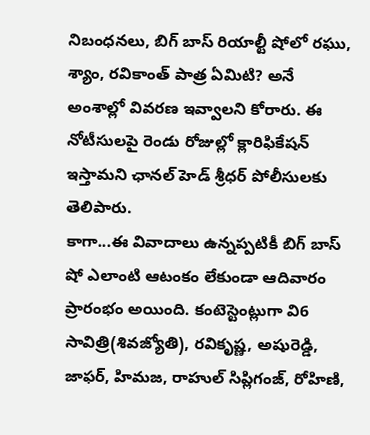నిబంధనలు, బిగ్ బాస్ రియాల్టీ షోలో రఘు, శ్యాం, రవికాంత్ పాత్ర ఏమిటి? అనే అంశాల్లో వివరణ ఇవ్వాలని కోరారు. ఈ నోటీసులపై రెండు రోజుల్లో క్లారిఫికేషన్ ఇస్తామని ఛానల్ హెడ్ శ్రీధర్ పోలీసులకు తెలిపారు.
కాగా...ఈ వివాదాలు ఉన్నప్పటికీ బిగ్ బాస్ షో ఎలాంటి ఆటంకం లేకుండా ఆదివారం ప్రారంభం అయింది. కంటెస్టెంట్లుగా వి6 సావిత్రి(శివజ్యోతి), రవికృష్ణ, అషురెడ్డి, జాఫర్, హిమజ, రాహుల్ సిప్లిగంజ్, రోహిణి,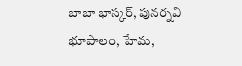బాబా భాస్కర్, పునర్నవి భూపాలం, హేమ,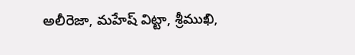అలీరెజా, మహేష్ విట్టా, శ్రీముఖి,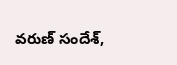వరుణ్ సందేశ్,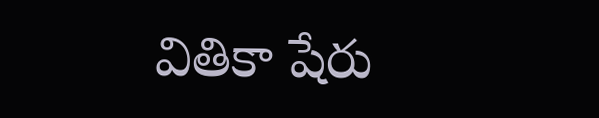వితికా షేరు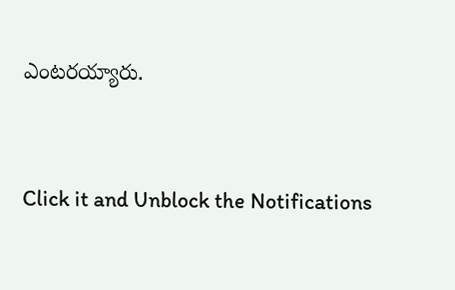ఎంటరయ్యారు.


Click it and Unblock the Notifications